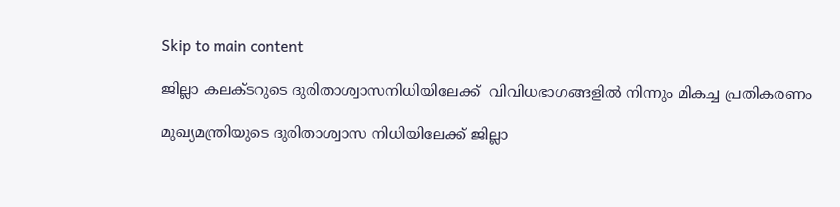Skip to main content

ജില്ലാ കലക്ടറുടെ ദുരിതാശ്വാസനിധിയിലേക്ക്  വിവിധഭാഗങ്ങളില്‍ നിന്നും മികച്ച പ്രതികരണം

മുഖ്യമന്ത്രിയുടെ ദുരിതാശ്വാസ നിധിയിലേക്ക് ജില്ലാ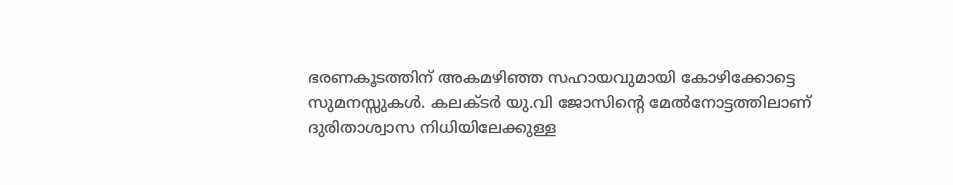ഭരണകൂടത്തിന് അകമഴിഞ്ഞ സഹായവുമായി കോഴിക്കോട്ടെ സുമനസ്സുകള്‍. കലക്ടര്‍ യു.വി ജോസിന്റെ മേല്‍നോട്ടത്തിലാണ് ദുരിതാശ്വാസ നിധിയിലേക്കുള്ള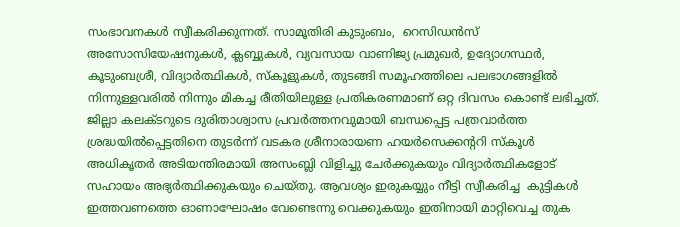സംഭാവനകള്‍ സ്വീകരിക്കുന്നത്. സാമൂതിരി കുടുംബം,  റെസിഡന്‍സ് അസോസിയേഷനുകള്‍, ക്ലബ്ബുകള്‍, വ്യവസായ വാണിജ്യ പ്രമുഖര്‍, ഉദ്യോഗസ്ഥര്‍, കൂടുംബശ്രീ, വിദ്യാര്‍ത്ഥികള്‍, സ്‌കൂളുകള്‍, തുടങ്ങി സമൂഹത്തിലെ പലഭാഗങ്ങളില്‍ നിന്നുള്ളവരില്‍ നിന്നും മികച്ച രീതിയിലുള്ള പ്രതികരണമാണ് ഒറ്റ ദിവസം കൊണ്ട് ലഭിച്ചത്.
ജില്ലാ കലക്ടറുടെ ദുരിതാശ്വാസ പ്രവര്‍ത്തനവുമായി ബന്ധപ്പെട്ട പത്രവാര്‍ത്ത ശ്രദ്ധയില്‍പ്പെട്ടതിനെ തുടര്‍ന്ന് വടകര ശ്രീനാരായണ ഹയര്‍സെക്കന്ററി സ്‌കൂള്‍ അധികൃതര്‍ അടിയന്തിരമായി അസംബ്ലി വിളിച്ചു ചേര്‍ക്കുകയും വിദ്യാര്‍ത്ഥികളോട് സഹായം അഭ്യര്‍ത്ഥിക്കുകയും ചെയ്തു. ആവശ്യം ഇരുകയ്യും നീട്ടി സ്വീകരിച്ച  കുട്ടികള്‍ ഇത്തവണത്തെ ഓണാഘോഷം വേണ്ടെന്നു വെക്കുകയും ഇതിനായി മാറ്റിവെച്ച തുക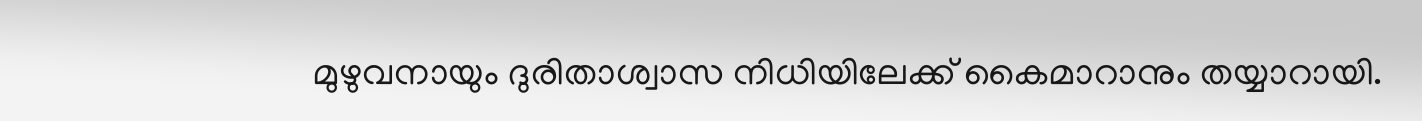മുഴുവനായും ദുരിതാശ്വാസ നിധിയിലേക്ക് കൈമാറാനും തയ്യാറായി.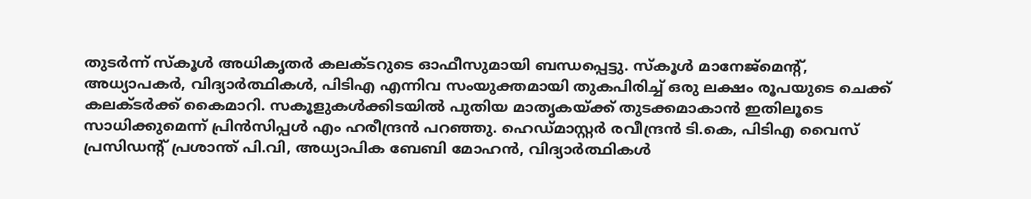തുടര്‍ന്ന് സ്‌കൂള്‍ അധികൃതര്‍ കലക്ടറുടെ ഓഫീസുമായി ബന്ധപ്പെട്ടു. സ്‌കൂള്‍ മാനേജ്‌മെന്റ്, അധ്യാപകര്‍, വിദ്യാര്‍ത്ഥികള്‍, പിടിഎ എന്നിവ സംയുക്തമായി തുകപിരിച്ച് ഒരു ലക്ഷം രൂപയുടെ ചെക്ക് കലക്ടര്‍ക്ക് കൈമാറി. സകൂളുകള്‍ക്കിടയില്‍ പുതിയ മാതൃകയ്ക്ക് തുടക്കമാകാന്‍ ഇതിലൂടെ സാധിക്കുമെന്ന് പ്രിന്‍സിപ്പള്‍ എം ഹരീന്ദ്രന്‍ പറഞ്ഞു. ഹെഡ്മാസ്റ്റര്‍ രവീന്ദ്രന്‍ ടി.കെ, പിടിഎ വൈസ് പ്രസിഡന്റ് പ്രശാന്ത് പി.വി, അധ്യാപിക ബേബി മോഹന്‍, വിദ്യാര്‍ത്ഥികള്‍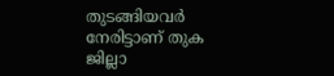തുടങ്ങിയവര്‍ നേരിട്ടാണ് തുക ജില്ലാ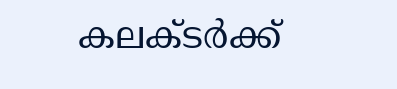കലക്ടര്‍ക്ക്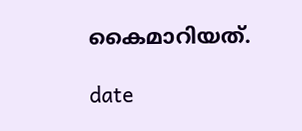കൈമാറിയത്.

date